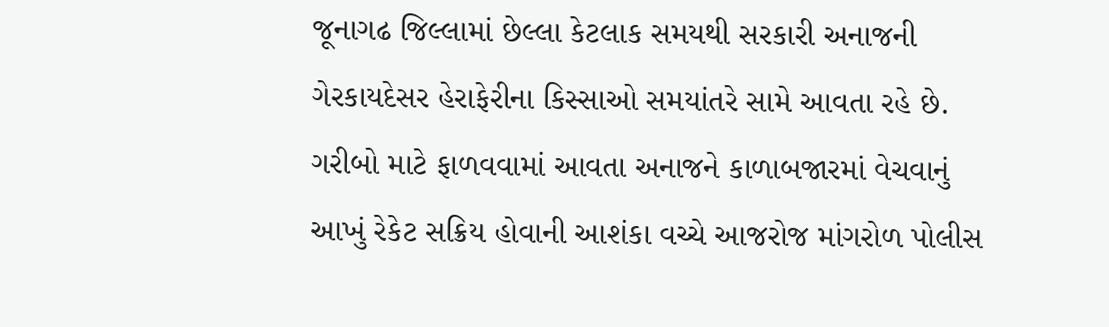જૂનાગઢ જિલ્લામાં છેલ્લા કેટલાક સમયથી સરકારી અનાજની ગેરકાયદેસર હેરાફેરીના કિસ્સાઓ સમયાંતરે સામે આવતા રહે છે. ગરીબો માટે ફાળવવામાં આવતા અનાજને કાળાબજારમાં વેચવાનું આખું રેકેટ સક્રિય હોવાની આશંકા વચ્ચે આજરોજ માંગરોળ પોલીસ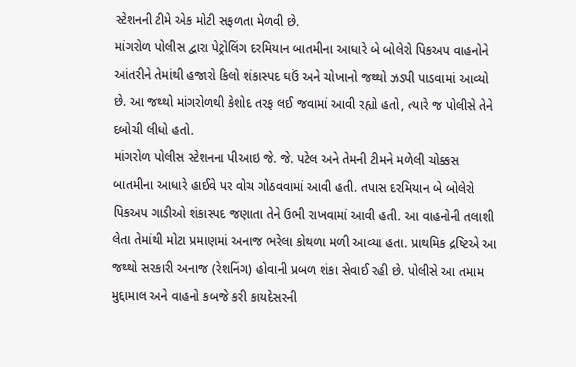સ્ટેશનની ટીમે એક મોટી સફળતા મેળવી છે.
માંગરોળ પોલીસ દ્વારા પેટ્રોલિંગ દરમિયાન બાતમીના આધારે બે બોલેરો પિકઅપ વાહનોને આંતરીને તેમાંથી હજારો કિલો શંકાસ્પદ ઘઉં અને ચોખાનો જથ્થો ઝડપી પાડવામાં આવ્યો છે. આ જથ્થો માંગરોળથી કેશોદ તરફ લઈ જવામાં આવી રહ્યો હતો, ત્યારે જ પોલીસે તેને દબોચી લીધો હતો.
માંગરોળ પોલીસ સ્ટેશનના પીઆઇ જે. જે. પટેલ અને તેમની ટીમને મળેલી ચોક્કસ બાતમીના આધારે હાઈવે પર વોચ ગોઠવવામાં આવી હતી. તપાસ દરમિયાન બે બોલેરો પિકઅપ ગાડીઓ શંકાસ્પદ જણાતા તેને ઉભી રાખવામાં આવી હતી. આ વાહનોની તલાશી લેતા તેમાંથી મોટા પ્રમાણમાં અનાજ ભરેલા કોથળા મળી આવ્યા હતા. પ્રાથમિક દ્રષ્ટિએ આ જથ્થો સરકારી અનાજ (રેશનિંગ) હોવાની પ્રબળ શંકા સેવાઈ રહી છે. પોલીસે આ તમામ મુદ્દામાલ અને વાહનો કબજે કરી કાયદેસરની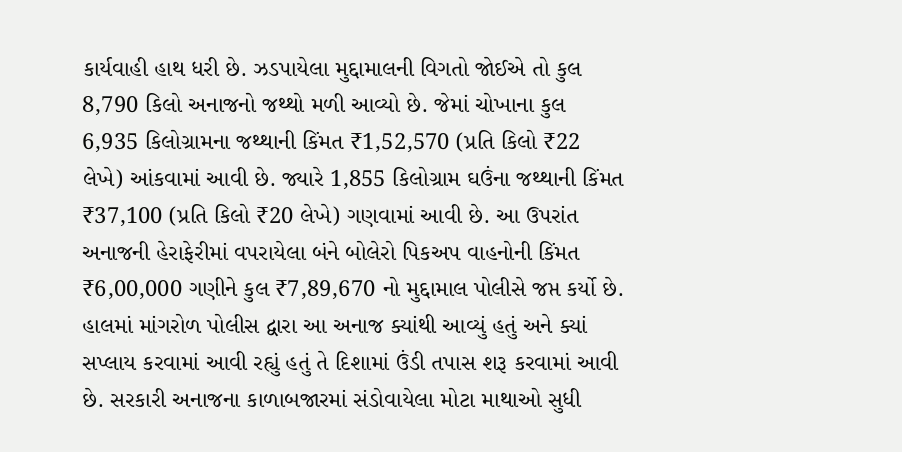કાર્યવાહી હાથ ધરી છે. ઝડપાયેલા મુદ્દામાલની વિગતો જોઈએ તો કુલ 8,790 કિલો અનાજનો જથ્થો મળી આવ્યો છે. જેમાં ચોખાના કુલ 6,935 કિલોગ્રામના જથ્થાની કિંમત ₹1,52,570 (પ્રતિ કિલો ₹22 લેખે) આંકવામાં આવી છે. જ્યારે 1,855 કિલોગ્રામ ઘઉંના જથ્થાની કિંમત ₹37,100 (પ્રતિ કિલો ₹20 લેખે) ગણવામાં આવી છે. આ ઉપરાંત અનાજની હેરાફેરીમાં વપરાયેલા બંને બોલેરો પિકઅપ વાહનોની કિંમત ₹6,00,000 ગણીને કુલ ₹7,89,670 નો મુદ્દામાલ પોલીસે જપ્ત કર્યો છે.
હાલમાં માંગરોળ પોલીસ દ્વારા આ અનાજ ક્યાંથી આવ્યું હતું અને ક્યાં સપ્લાય કરવામાં આવી રહ્યું હતું તે દિશામાં ઉંડી તપાસ શરૂ કરવામાં આવી છે. સરકારી અનાજના કાળાબજારમાં સંડોવાયેલા મોટા માથાઓ સુધી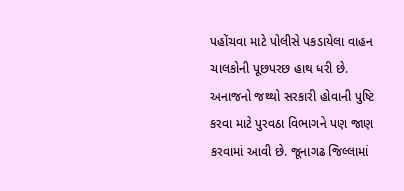પહોંચવા માટે પોલીસે પકડાયેલા વાહન ચાલકોની પૂછપરછ હાથ ધરી છે. અનાજનો જથ્થો સરકારી હોવાની પુષ્ટિ કરવા માટે પુરવઠા વિભાગને પણ જાણ કરવામાં આવી છે. જૂનાગઢ જિલ્લામાં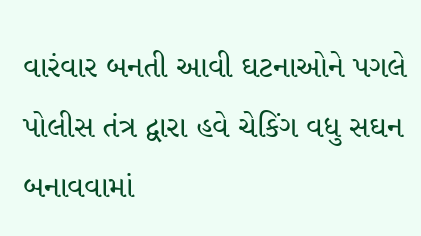વારંવાર બનતી આવી ઘટનાઓને પગલે પોલીસ તંત્ર દ્વારા હવે ચેકિંગ વધુ સઘન બનાવવામાં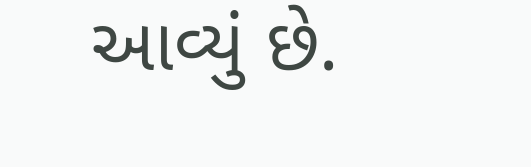આવ્યું છે.